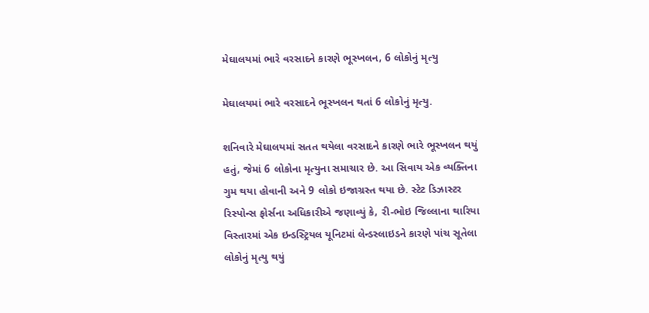મેઘાલયમાં ભારે વરસાદને કારણે ભૂસ્ખલન, 6 લોકોનું મૃત્યુ

મેઘાલયમાં ભારે વરસાદને ભૂસ્ખલન થતાં 6 લોકોનું મૃત્યુ.

શનિવારે મેઘાલયમાં સતત થયેલા વરસાદને કારણે ભારે ભૂસ્ખલન થયું હતું, જેમાં 6 લોકોના મૃત્યુના સમાચાર છે. આ સિવાય એક વ્યક્તિના ગુમ થયા હોવાની અને 9 લોકો ઇજાગ્રસ્ત થયા છે. સ્ટેટ ડિઝાસ્ટર રિસ્પોન્સ ફોર્સના અધિકારીએ જણાવ્યું કે, રી-ભોઇ જિલ્લાના થારિયા વિસ્તારમાં એક ઇન્ડસ્ટ્રિયલ યૂનિટમાં લેન્ડસ્લાઇડને કારણે પાંચ સૂતેલા લોકોનું મૃત્યુ થયું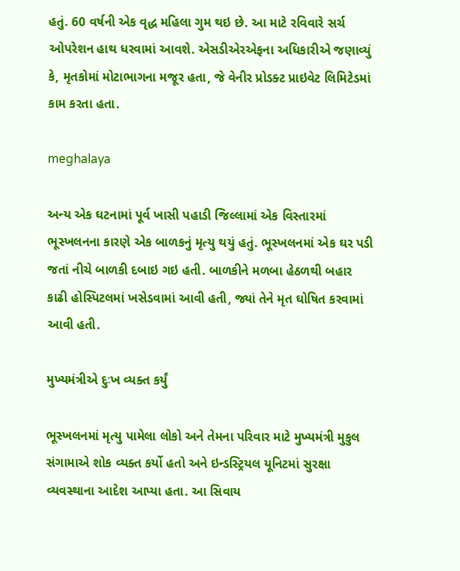હતું. 60 વર્ષની એક વૃદ્ધ મહિલા ગુમ થઇ છે. આ માટે રવિવારે સર્ચ ઓપરેશન હાથ ધરવામાં આવશે. એસડીએરએફના અધિકારીએ જણાવ્યું કે, મૃતકોમાં મોટાભાગના મજૂર હતા, જે વેનીર પ્રોડક્ટ પ્રાઇવેટ લિમિટેડમાં કામ કરતા હતા.

meghalaya

અન્ય એક ઘટનામાં પૂર્વ ખાસી પહાડી જિલ્લામાં એક વિસ્તારમાં ભૂસ્ખલનના કારણે એક બાળકનું મૃત્યુ થયું હતું. ભૂસ્ખલનમાં એક ઘર પડી જતાં નીચે બાળકી દબાઇ ગઇ હતી. બાળકીને મળબા હેઠળથી બહાર કાઢી હોસ્પિટલમાં ખસેડવામાં આવી હતી, જ્યાં તેને મૃત ઘોષિત કરવામાં આવી હતી.

મુખ્યમંત્રીએ દુઃખ વ્યક્ત કર્યું

ભૂસ્ખલનમાં મૃત્યુ પામેલા લોકો અને તેમના પરિવાર માટે મુખ્યમંત્રી મુકુલ સંગામાએ શોક વ્યક્ત કર્યો હતો અને ઇન્ડસ્ટ્રિયલ યૂનિટમાં સુરક્ષા વ્યવસ્થાના આદેશ આપ્યા હતા. આ સિવાય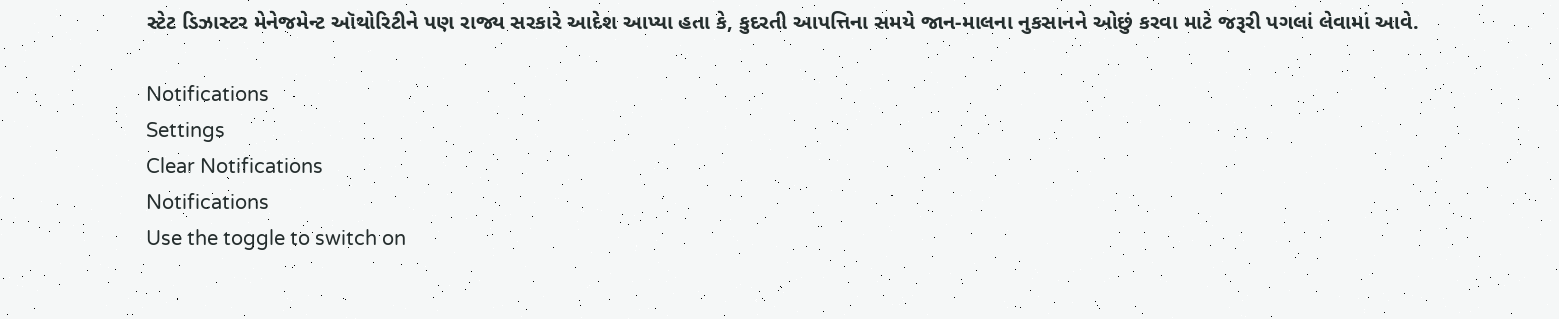સ્ટેટ ડિઝાસ્ટર મેનેજમેન્ટ ઑથોરિટીને પણ રાજ્ય સરકારે આદેશ આપ્યા હતા કે, કુદરતી આપત્તિના સમયે જાન-માલના નુકસાનને ઓછું કરવા માટે જરૂરી પગલાં લેવામાં આવે.

Notifications
Settings
Clear Notifications
Notifications
Use the toggle to switch on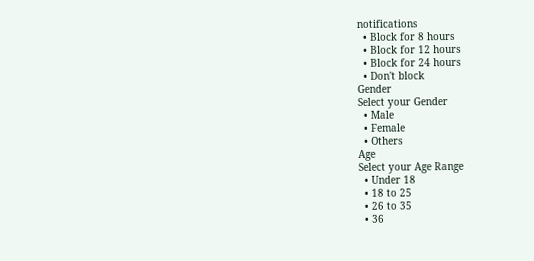notifications
  • Block for 8 hours
  • Block for 12 hours
  • Block for 24 hours
  • Don't block
Gender
Select your Gender
  • Male
  • Female
  • Others
Age
Select your Age Range
  • Under 18
  • 18 to 25
  • 26 to 35
  • 36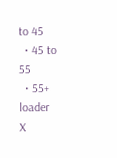to 45
  • 45 to 55
  • 55+
loader
X